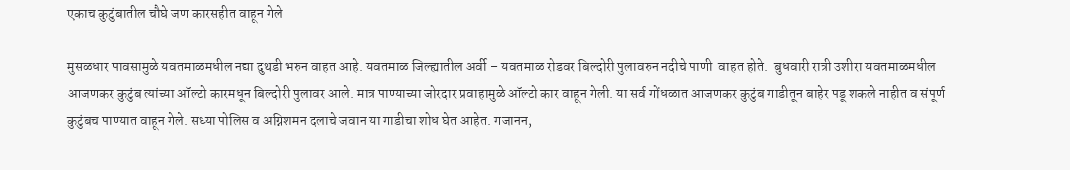एकाच कुटुंबातील चौघे जण कारसहीत वाहून गेले

मुसळधार पावसामुळे यवतमाळमधील नद्या दुथडी भरुन वाहत आहे. यवतमाळ जिल्ह्यातील अर्वी – यवतमाळ रोडवर बिल्दोरी पुलावरुन नदीचे पाणी  वाहत होते.  बुधवारी रात्री उशीरा यवतमाळमधील आजणकर कुटुंब त्यांच्या ऑल्टो कारमधून बिल्दोरी पुलावर आले. मात्र पाण्याच्या जोरदार प्रवाहामुळे ऑल्टो कार वाहून गेली. या सर्व गोंधळात आजणकर कुटुंब गाडीतून बाहेर पडू शकले नाहीत व संपूर्ण कुटुंबच पाण्यात वाहून गेले. सध्या पोलिस व अग्निशमन दलाचे जवान या गाडीचा शोध घेत आहेत. गजानन,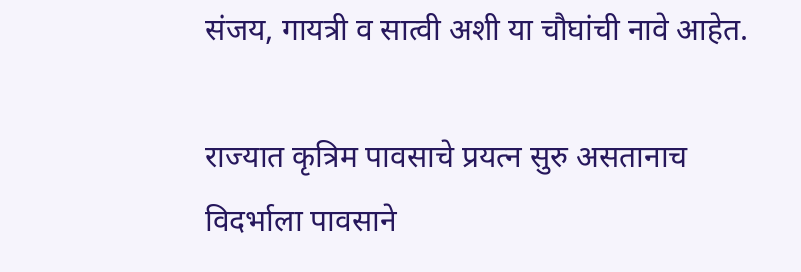संजय, गायत्री व सात्वी अशी या चौघांची नावे आहेत.

राज्यात कृत्रिम पावसाचे प्रयत्न सुरु असतानाच विदर्भाला पावसाने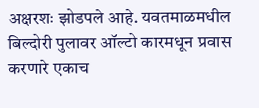अक्षरशः झोडपले आहे. यवतमाळमधील बिल्दोरी पुलावर ऑल्टो कारमधून प्रवास करणारे एकाच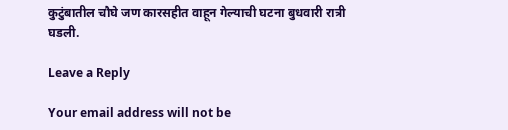कुटुंबातील चौघे जण कारसहीत वाहून गेल्याची घटना बुधवारी रात्री घडली.

Leave a Reply

Your email address will not be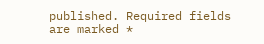published. Required fields are marked *